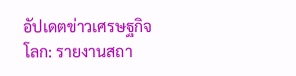อัปเดตข่าวเศรษฐกิจโลก: รายงานสถา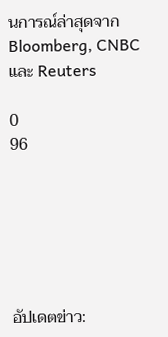นการณ์ล่าสุดจาก Bloomberg, CNBC และ Reuters

0
96






อัปเดตข่าว: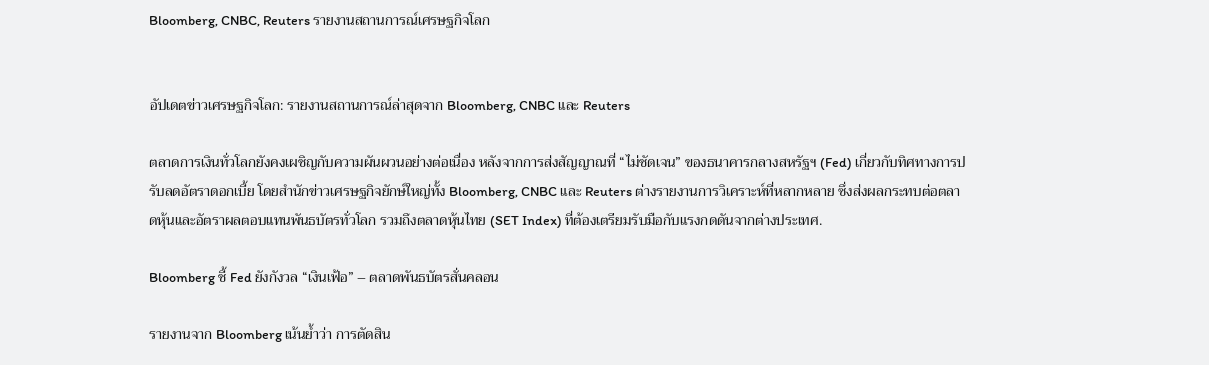Bloomberg, CNBC, Reuters รายงานสถานการณ์เศรษฐกิจโลก


อัปเดตข่าวเศรษฐกิจโลก: รายงานสถานการณ์ล่าสุดจาก Bloomberg, CNBC และ Reuters

ตลาดการเงินทั่วโลกยังคงเผชิญกับความผันผวนอย่างต่อเนื่อง หลังจากการส่งสัญญาณที่ “ไม่ชัดเจน” ของธนาคารกลางสหรัฐฯ (Fed) เกี่ยวกับทิศทางการปรับลดอัตราดอกเบี้ย โดยสำนักข่าวเศรษฐกิจยักษ์ใหญ่ทั้ง Bloomberg, CNBC และ Reuters ต่างรายงานการวิเคราะห์ที่หลากหลาย ซึ่งส่งผลกระทบต่อตลาดหุ้นและอัตราผลตอบแทนพันธบัตรทั่วโลก รวมถึงตลาดหุ้นไทย (SET Index) ที่ต้องเตรียมรับมือกับแรงกดดันจากต่างประเทศ.

Bloomberg ชี้ Fed ยังกังวล “เงินเฟ้อ” – ตลาดพันธบัตรสั่นคลอน

รายงานจาก Bloomberg เน้นย้ำว่า การตัดสิน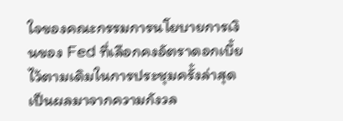ใจของคณะกรรมการนโยบายการเงินของ Fed ที่เลือกคงอัตราดอกเบี้ยไว้ตามเดิมในการประชุมครั้งล่าสุด เป็นผลมาจากความกังวล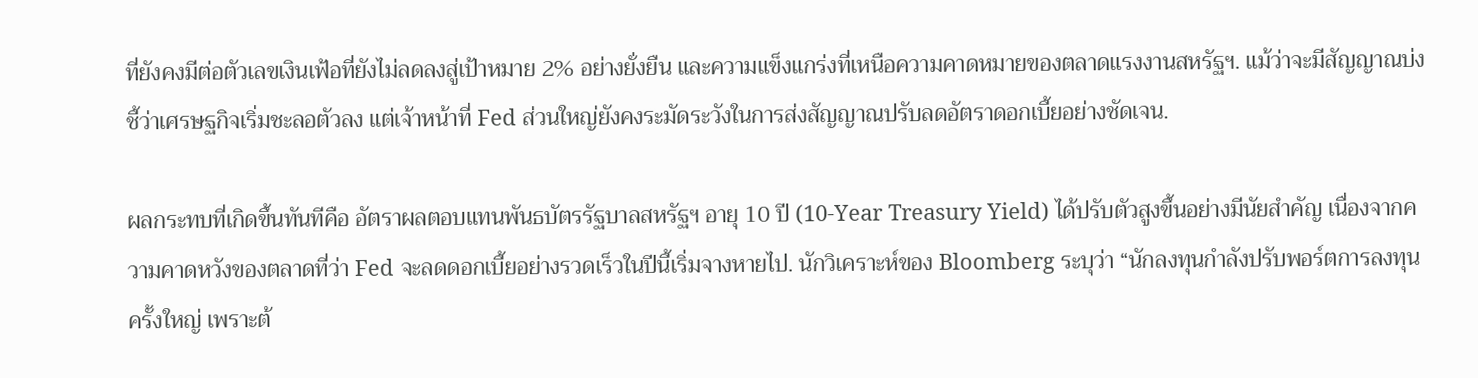ที่ยังคงมีต่อตัวเลขเงินเฟ้อที่ยังไม่ลดลงสู่เป้าหมาย 2% อย่างยั่งยืน และความแข็งแกร่งที่เหนือความคาดหมายของตลาดแรงงานสหรัฐฯ. แม้ว่าจะมีสัญญาณบ่งชี้ว่าเศรษฐกิจเริ่มชะลอตัวลง แต่เจ้าหน้าที่ Fed ส่วนใหญ่ยังคงระมัดระวังในการส่งสัญญาณปรับลดอัตราดอกเบี้ยอย่างชัดเจน.

ผลกระทบที่เกิดขึ้นทันทีคือ อัตราผลตอบแทนพันธบัตรรัฐบาลสหรัฐฯ อายุ 10 ปี (10-Year Treasury Yield) ได้ปรับตัวสูงขึ้นอย่างมีนัยสำคัญ เนื่องจากความคาดหวังของตลาดที่ว่า Fed จะลดดอกเบี้ยอย่างรวดเร็วในปีนี้เริ่มจางหายไป. นักวิเคราะห์ของ Bloomberg ระบุว่า “นักลงทุนกำลังปรับพอร์ตการลงทุนครั้งใหญ่ เพราะต้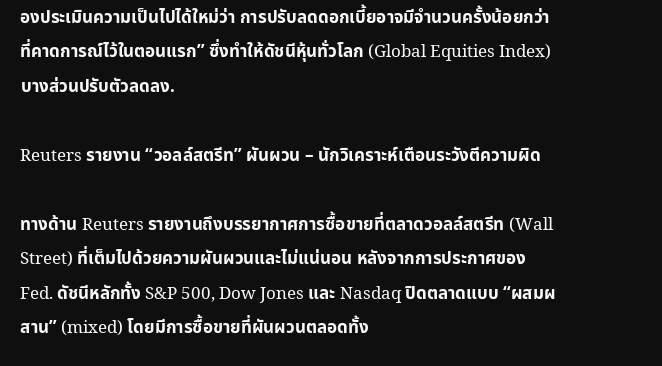องประเมินความเป็นไปได้ใหม่ว่า การปรับลดดอกเบี้ยอาจมีจำนวนครั้งน้อยกว่าที่คาดการณ์ไว้ในตอนแรก” ซึ่งทำให้ดัชนีหุ้นทั่วโลก (Global Equities Index) บางส่วนปรับตัวลดลง.

Reuters รายงาน “วอลล์สตรีท” ผันผวน – นักวิเคราะห์เตือนระวังตีความผิด

ทางด้าน Reuters รายงานถึงบรรยากาศการซื้อขายที่ตลาดวอลล์สตรีท (Wall Street) ที่เต็มไปด้วยความผันผวนและไม่แน่นอน หลังจากการประกาศของ Fed. ดัชนีหลักทั้ง S&P 500, Dow Jones และ Nasdaq ปิดตลาดแบบ “ผสมผสาน” (mixed) โดยมีการซื้อขายที่ผันผวนตลอดทั้ง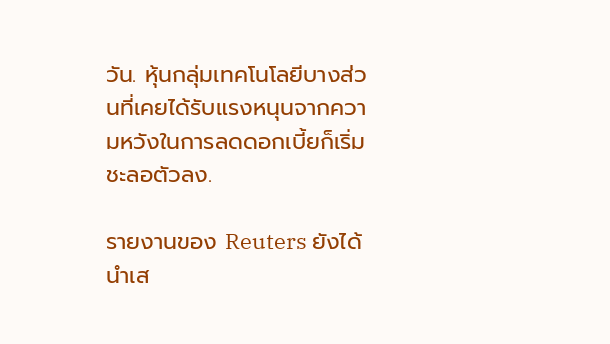วัน. หุ้นกลุ่มเทคโนโลยีบางส่วนที่เคยได้รับแรงหนุนจากความหวังในการลดดอกเบี้ยก็เริ่มชะลอตัวลง.

รายงานของ Reuters ยังได้นำเส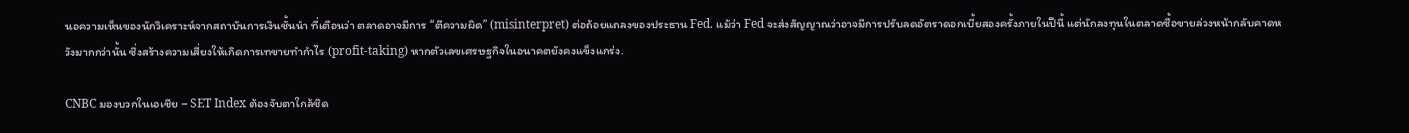นอความเห็นของนักวิเคราะห์จากสถาบันการเงินชั้นนำ ที่เตือนว่า ตลาดอาจมีการ “ตีความผิด” (misinterpret) ต่อถ้อยแถลงของประธาน Fed. แม้ว่า Fed จะส่งสัญญาณว่าอาจมีการปรับลดอัตราดอกเบี้ยสองครั้งภายในปีนี้ แต่นักลงทุนในตลาดซื้อขายล่วงหน้ากลับคาดหวังมากกว่านั้น ซึ่งสร้างความเสี่ยงให้เกิดการเทขายทำกำไร (profit-taking) หากตัวเลขเศรษฐกิจในอนาคตยังคงแข็งแกร่ง.

CNBC มองบวกในเอเชีย – SET Index ต้องจับตาใกล้ชิด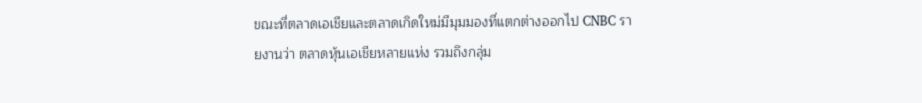ขณะที่ตลาดเอเชียและตลาดเกิดใหม่มีมุมมองที่แตกต่างออกไป CNBC รายงานว่า ตลาดหุ้นเอเชียหลายแห่ง รวมถึงกลุ่ม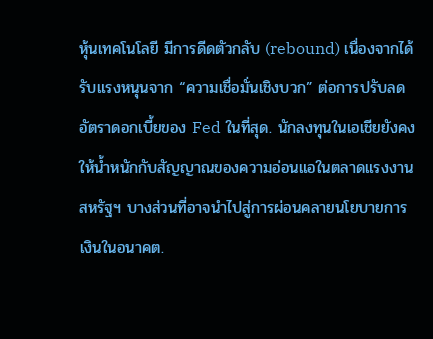หุ้นเทคโนโลยี มีการดีดตัวกลับ (rebound) เนื่องจากได้รับแรงหนุนจาก “ความเชื่อมั่นเชิงบวก” ต่อการปรับลดอัตราดอกเบี้ยของ Fed ในที่สุด. นักลงทุนในเอเชียยังคงให้น้ำหนักกับสัญญาณของความอ่อนแอในตลาดแรงงานสหรัฐฯ บางส่วนที่อาจนำไปสู่การผ่อนคลายนโยบายการเงินในอนาคต.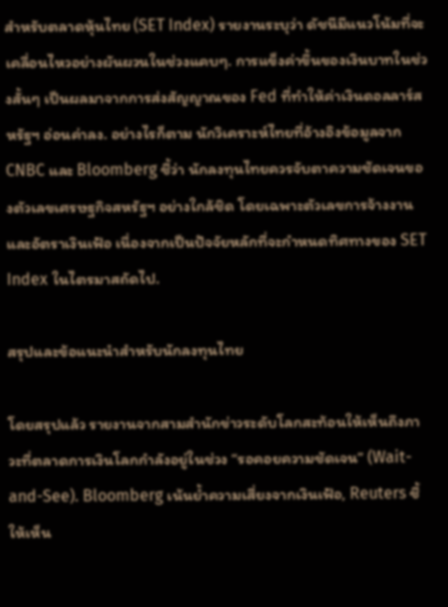สำหรับตลาดหุ้นไทย (SET Index) รายงานระบุว่า ดัชนีมีแนวโน้มที่จะเคลื่อนไหวอย่างผันผวนในช่วงแคบๆ. การแข็งค่าขึ้นของเงินบาทในช่วงสั้นๆ เป็นผลมาจากการส่งสัญญาณของ Fed ที่ทำให้ค่าเงินดอลลาร์สหรัฐฯ อ่อนค่าลง. อย่างไรก็ตาม นักวิเคราะห์ไทยที่อ้างอิงข้อมูลจาก CNBC และ Bloomberg ชี้ว่า นักลงทุนไทยควรจับตาความชัดเจนของตัวเลขเศรษฐกิจสหรัฐฯ อย่างใกล้ชิด โดยเฉพาะตัวเลขการจ้างงานและอัตราเงินเฟ้อ เนื่องจากเป็นปัจจัยหลักที่จะกำหนดทิศทางของ SET Index ในไตรมาสถัดไป.

สรุปและข้อแนะนำสำหรับนักลงทุนไทย

โดยสรุปแล้ว รายงานจากสามสำนักข่าวระดับโลกสะท้อนให้เห็นถึงภาวะที่ตลาดการเงินโลกกำลังอยู่ในช่วง “รอคอยความชัดเจน” (Wait-and-See). Bloomberg เน้นย้ำความเสี่ยงจากเงินเฟ้อ, Reuters ชี้ให้เห็น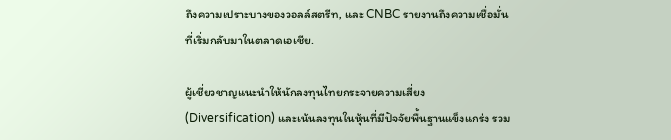ถึงความเปราะบางของวอลล์สตรีท, และ CNBC รายงานถึงความเชื่อมั่นที่เริ่มกลับมาในตลาดเอเชีย.

ผู้เชี่ยวชาญแนะนำให้นักลงทุนไทยกระจายความเสี่ยง (Diversification) และเน้นลงทุนในหุ้นที่มีปัจจัยพื้นฐานแข็งแกร่ง รวม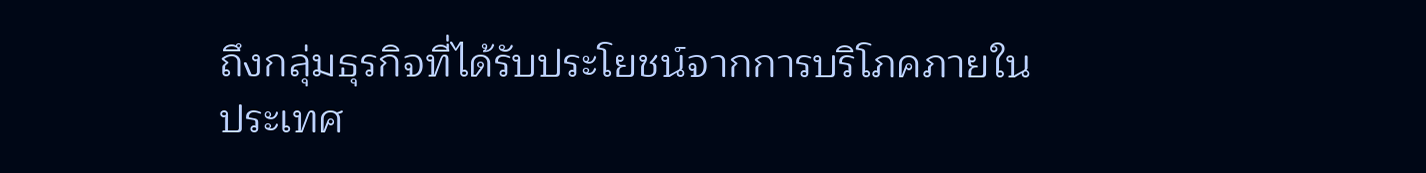ถึงกลุ่มธุรกิจที่ได้รับประโยชน์จากการบริโภคภายในประเทศ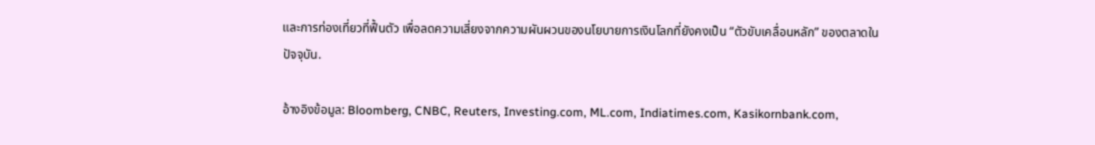และการท่องเที่ยวที่ฟื้นตัว เพื่อลดความเสี่ยงจากความผันผวนของนโยบายการเงินโลกที่ยังคงเป็น “ตัวขับเคลื่อนหลัก” ของตลาดในปัจจุบัน.

อ้างอิงข้อมูล: Bloomberg, CNBC, Reuters, Investing.com, ML.com, Indiatimes.com, Kasikornbank.com,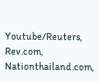Youtube/Reuters, Rev.com, Nationthailand.com,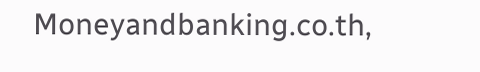Moneyandbanking.co.th,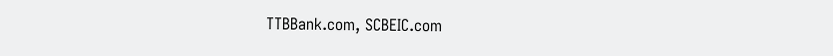TTBBank.com, SCBEIC.com